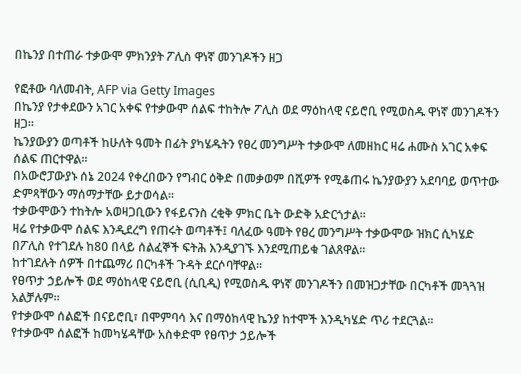በኬንያ በተጠራ ተቃውሞ ምክንያት ፖሊስ ዋነኛ መንገዶችን ዘጋ

የፎቶው ባለመብት, AFP via Getty Images
በኬንያ የታቀደውን አገር አቀፍ የተቃውሞ ሰልፍ ተከትሎ ፖሊስ ወደ ማዕከላዊ ናይሮቢ የሚወስዱ ዋነኛ መንገዶችን ዘጋ።
ኬንያውያን ወጣቶች ከሁለት ዓመት በፊት ያካሄዱትን የፀረ መንግሥት ተቃውሞ ለመዘከር ዛሬ ሐሙስ አገር አቀፍ ሰልፍ ጠርተዋል።
በአውሮፓውያኑ ሰኔ 2024 የቀረበውን የግብር ዕቅድ በመቃወም በሺዎች የሚቆጠሩ ኬንያውያን አደባባይ ወጥተው ድምጻቸውን ማሰማታቸው ይታወሳል።
ተቃውሞውን ተከትሎ አወዛጋቢውን የፋይናንስ ረቂቅ ምክር ቤት ውድቅ አድርጎታል።
ዛሬ የተቃውሞ ሰልፍ እንዲደረግ የጠሩት ወጣቶች፤ ባለፈው ዓመት የፀረ መንግሥት ተቃውሞው ዝክር ሲካሄድ በፖሊስ የተገደሉ ከ80 በላይ ሰልፈኞች ፍትሕ እንዲያገኙ እንደሚጠይቁ ገልጸዋል።
ከተገደሉት ሰዎች በተጨማሪ በርካቶች ጉዳት ደርሶባቸዋል።
የፀጥታ ኃይሎች ወደ ማዕከላዊ ናይሮቢ (ሲቢዲ) የሚወስዱ ዋነኛ መንገዶችን በመዝጋታቸው በርካቶች መጓጓዝ አልቻሉም።
የተቃውሞ ሰልፎች በናይሮቢ፣ በሞምባሳ እና በማዕከላዊ ኬንያ ከተሞች እንዲካሄድ ጥሪ ተደርጓል።
የተቃውሞ ሰልፎች ከመካሄዳቸው አስቀድሞ የፀጥታ ኃይሎች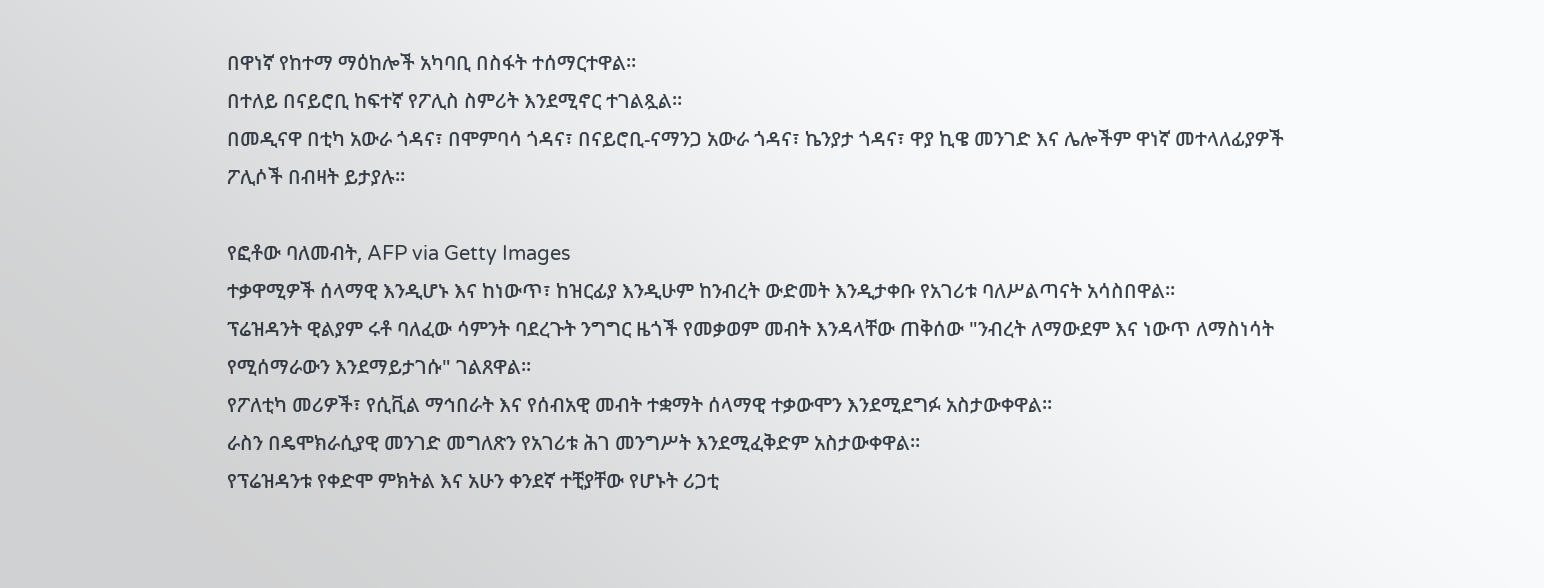በዋነኛ የከተማ ማዕከሎች አካባቢ በስፋት ተሰማርተዋል።
በተለይ በናይሮቢ ከፍተኛ የፖሊስ ስምሪት እንደሚኖር ተገልጿል።
በመዲናዋ በቲካ አውራ ጎዳና፣ በሞምባሳ ጎዳና፣ በናይሮቢ-ናማንጋ አውራ ጎዳና፣ ኬንያታ ጎዳና፣ ዋያ ኪዌ መንገድ እና ሌሎችም ዋነኛ መተላለፊያዎች ፖሊሶች በብዛት ይታያሉ።

የፎቶው ባለመብት, AFP via Getty Images
ተቃዋሚዎች ሰላማዊ እንዲሆኑ እና ከነውጥ፣ ከዝርፊያ እንዲሁም ከንብረት ውድመት እንዲታቀቡ የአገሪቱ ባለሥልጣናት አሳስበዋል።
ፕሬዝዳንት ዊልያም ሩቶ ባለፈው ሳምንት ባደረጉት ንግግር ዜጎች የመቃወም መብት እንዳላቸው ጠቅሰው "ንብረት ለማውደም እና ነውጥ ለማስነሳት የሚሰማራውን እንደማይታገሱ" ገልጸዋል።
የፖለቲካ መሪዎች፣ የሲቪል ማኅበራት እና የሰብአዊ መብት ተቋማት ሰላማዊ ተቃውሞን እንደሚደግፉ አስታውቀዋል።
ራስን በዴሞክራሲያዊ መንገድ መግለጽን የአገሪቱ ሕገ መንግሥት እንደሚፈቅድም አስታውቀዋል።
የፕሬዝዳንቱ የቀድሞ ምክትል እና አሁን ቀንደኛ ተቺያቸው የሆኑት ሪጋቲ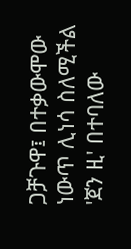ጋቻጉዋ፤ በተቃውሞው ነውጥ ሊነሳ ስለሚችል 'ጀን ዚ' በተባለው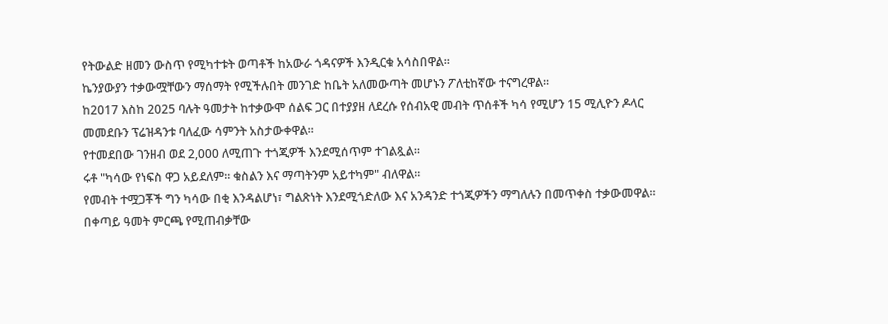የትውልድ ዘመን ውስጥ የሚካተቱት ወጣቶች ከአውራ ጎዳናዎች እንዲርቁ አሳስበዋል።
ኬንያውያን ተቃውሟቸውን ማሰማት የሚችሉበት መንገድ ከቤት አለመውጣት መሆኑን ፖለቲከኛው ተናግረዋል።
ከ2017 እስከ 2025 ባሉት ዓመታት ከተቃውሞ ሰልፍ ጋር በተያያዘ ለደረሱ የሰብአዊ መብት ጥሰቶች ካሳ የሚሆን 15 ሚሊዮን ዶላር መመደቡን ፕሬዝዳንቱ ባለፈው ሳምንት አስታውቀዋል።
የተመደበው ገንዘብ ወደ 2,000 ለሚጠጉ ተጎጂዎች እንደሚሰጥም ተገልጿል።
ሩቶ "ካሳው የነፍስ ዋጋ አይደለም። ቁስልን እና ማጣትንም አይተካም" ብለዋል።
የመብት ተሟጋቾች ግን ካሳው በቂ እንዳልሆነ፣ ግልጽነት እንደሚጎድለው እና አንዳንድ ተጎጂዎችን ማግለሉን በመጥቀስ ተቃውመዋል።
በቀጣይ ዓመት ምርጫ የሚጠብቃቸው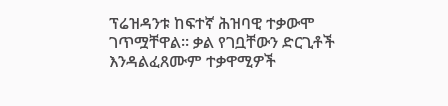ፕሬዝዳንቱ ከፍተኛ ሕዝባዊ ተቃውሞ ገጥሟቸዋል። ቃል የገቧቸውን ድርጊቶች እንዳልፈጸሙም ተቃዋሚዎች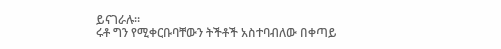ይናገራሉ።
ሩቶ ግን የሚቀርቡባቸውን ትችቶች አስተባብለው በቀጣይ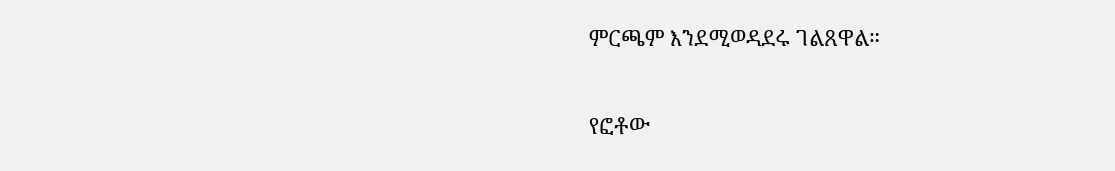ምርጫም እንደሚወዳደሩ ገልጸዋል።

የፎቶው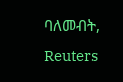ባለመብት, Reuters